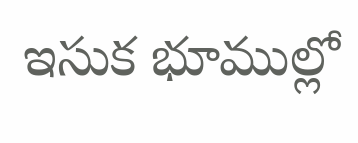ఇసుక భూముల్లో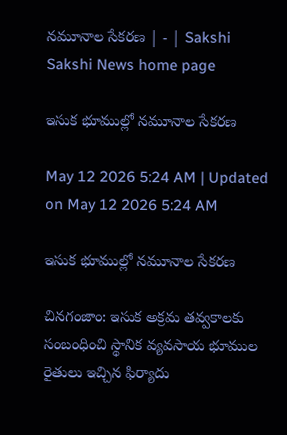నమూనాల సేకరణ | - | Sakshi
Sakshi News home page

ఇసుక భూముల్లో నమూనాల సేకరణ

May 12 2026 5:24 AM | Updated on May 12 2026 5:24 AM

ఇసుక భూముల్లో నమూనాల సేకరణ

చినగంజాం: ఇసుక అక్రమ తవ్వకాలకు సంబంధించి స్థానిక వ్యవసాయ భూముల రైతులు ఇచ్చిన ఫిర్యాదు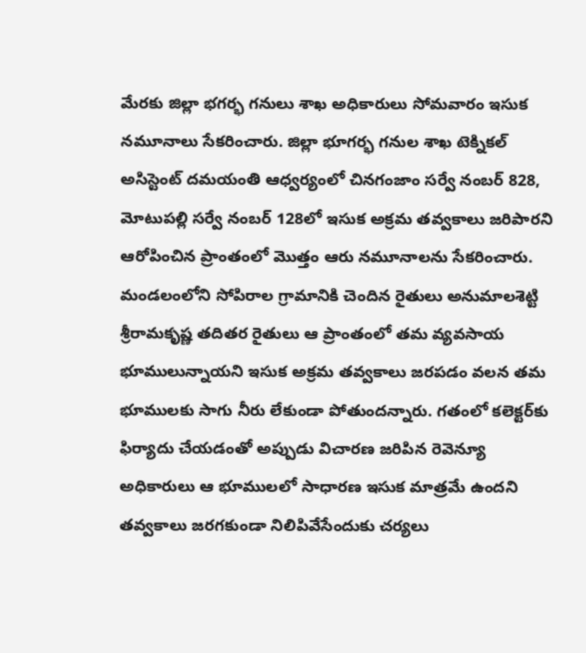మేరకు జిల్లా భగర్భ గనులు శాఖ అధికారులు సోమవారం ఇసుక నమూనాలు సేకరించారు. జిల్లా భూగర్భ గనుల శాఖ టెక్నికల్‌ అసిస్టెంట్‌ దమయంతి ఆధ్వర్యంలో చినగంజాం సర్వే నంబర్‌ 828, మోటుపల్లి సర్వే నంబర్‌ 128లో ఇసుక అక్రమ తవ్వకాలు జరిపారని ఆరోపించిన ప్రాంతంలో మొత్తం ఆరు నమూనాలను సేకరించారు. మండలంలోని సోపిరాల గ్రామానికి చెందిన రైతులు అనుమాలశెట్టి శ్రీరామకృష్ణ తదితర రైతులు ఆ ప్రాంతంలో తమ వ్యవసాయ భూములున్నాయని ఇసుక అక్రమ తవ్వకాలు జరపడం వలన తమ భూములకు సాగు నీరు లేకుండా పోతుందన్నారు. గతంలో కలెక్టర్‌కు ఫిర్యాదు చేయడంతో అప్పుడు విచారణ జరిపిన రెవెన్యూ అధికారులు ఆ భూములలో సాధారణ ఇసుక మాత్రమే ఉందని తవ్వకాలు జరగకుండా నిలిపివేసేందుకు చర్యలు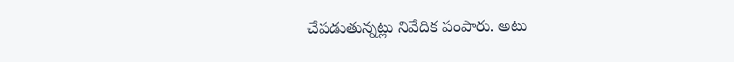చేపడుతున్నట్లు నివేదిక పంపారు. అటు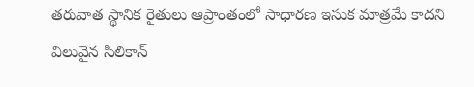తరువాత స్థానిక రైతులు ఆప్రాంతంలో సాధారణ ఇసుక మాత్రమే కాదని విలువైన సిలికాన్‌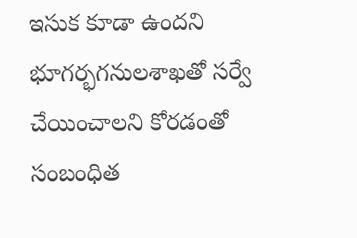ఇసుక కూడా ఉందని భూగర్భగనులశాఖతో సర్వే చేయించాలని కోరడంతో సంబంధిత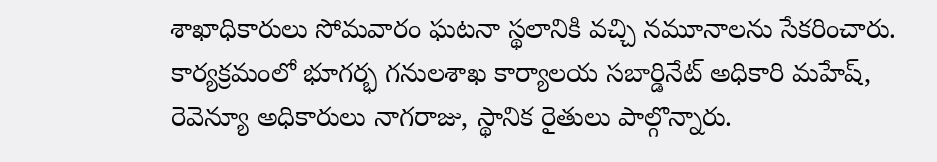శాఖాధికారులు సోమవారం ఘటనా స్థలానికి వచ్చి నమూనాలను సేకరించారు. కార్యక్రమంలో భూగర్భ గనులశాఖ కార్యాలయ సబార్డినేట్‌ అధికారి మహేష్‌, రెవెన్యూ అధికారులు నాగరాజు, స్థానిక రైతులు పాల్గొన్నారు.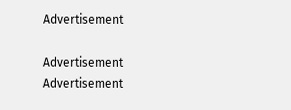Advertisement

Advertisement
Advertisement